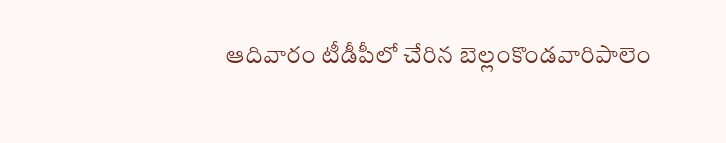ఆదివారం టీడీపీలో చేరిన బెల్లంకొండవారిపాలెం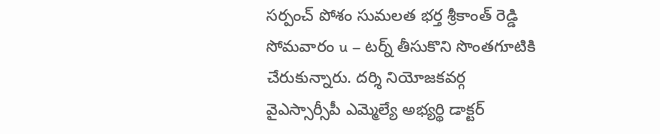సర్పంచ్ పోశం సుమలత భర్త శ్రీకాంత్ రెడ్డి సోమవారం u – టర్న్ తీసుకొని సొంతగూటికి చేరుకున్నారు. దర్శి నియోజకవర్గ వైఎస్సార్సీపీ ఎమ్మెల్యే అభ్యర్థి డాక్టర్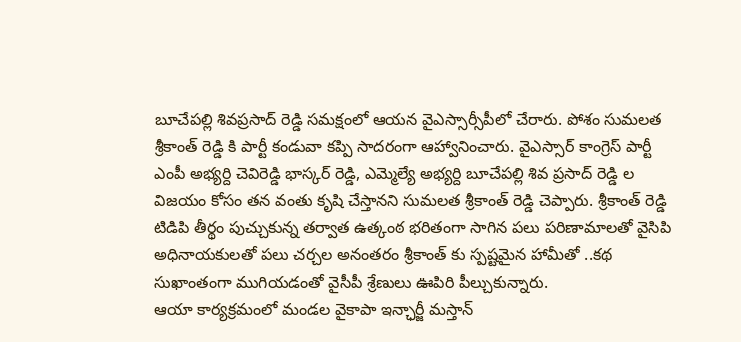బూచేపల్లి శివప్రసాద్ రెడ్డి సమక్షంలో ఆయన వైఎస్సార్సీపీలో చేరారు. పోశం సుమలత శ్రీకాంత్ రెడ్డి కి పార్టీ కండువా కప్పి సాదరంగా ఆహ్వానించారు. వైఎస్సార్ కాంగ్రెస్ పార్టీ ఎంపీ అభ్యర్ది చెవిరెడ్డి భాస్కర్ రెడ్డి, ఎమ్మెల్యే అభ్యర్ది బూచేపల్లి శివ ప్రసాద్ రెడ్డి ల విజయం కోసం తన వంతు కృషి చేస్తానని సుమలత శ్రీకాంత్ రెడ్డి చెప్పారు. శ్రీకాంత్ రెడ్డి టిడిపి తీర్థం పుచ్చుకున్న తర్వాత ఉత్కంఠ భరితంగా సాగిన పలు పరిణామాలతో వైసిపి అధినాయకులతో పలు చర్చల అనంతరం శ్రీకాంత్ కు స్పష్టమైన హామీతో ..కథ సుఖాంతంగా ముగియడంతో వైసీపీ శ్రేణులు ఊపిరి పీల్చుకున్నారు.
ఆయా కార్యక్రమంలో మండల వైకాపా ఇన్ఛార్జీ మస్తాన్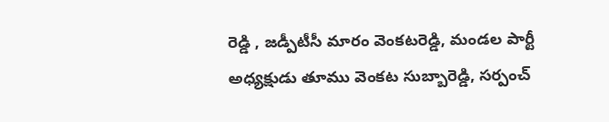రెడ్డి , జడ్పీటీసీ మారం వెంకటరెడ్డి, మండల పార్టీ అధ్యక్షుడు తూము వెంకట సుబ్బారెడ్డి, సర్పంచ్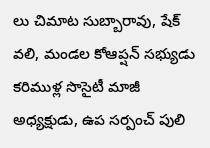లు చిమాట సుబ్బారావు, షేక్ వలి, మండల కోఆప్షన్ సభ్యుడు కరిముళ్ల సొసైటీ మాజీ అధ్యక్షుడు, ఉప సర్పంచ్ పులి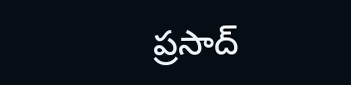ప్రసాద్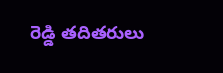రెడ్డి తదితరులు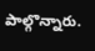పాల్గొన్నారు.